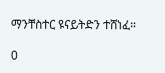ማንቸስተር ዩናይትድን ተሸነፈ።

0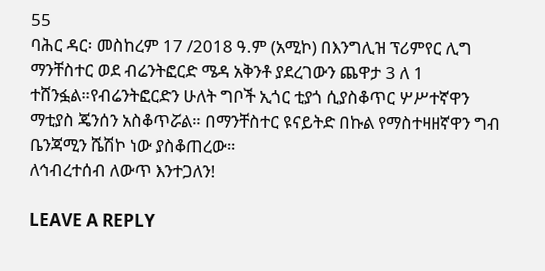55
ባሕር ዳር፡ መስከረም 17 /2018 ዓ.ም (አሚኮ) በእንግሊዝ ፕሪምየር ሊግ ማንቸስተር ወደ ብሬንትፎርድ ሜዳ አቅንቶ ያደረገውን ጨዋታ 3 ለ 1 ተሸንፏል።የብሬንትፎርድን ሁለት ግቦች ኢጎር ቲያጎ ሲያስቆጥር ሦሥተኛዋን ማቲያስ ጄንሰን አስቆጥሯል። በማንቸስተር ዩናይትድ በኩል የማስተዛዘኛዋን ግብ ቤንጃሚን ሼሽኮ ነው ያስቆጠረው።
ለኅብረተሰብ ለውጥ እንተጋለን!

LEAVE A REPLY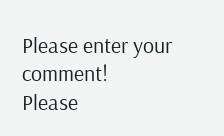Please enter your comment!
Please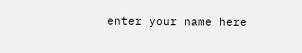enter your name here